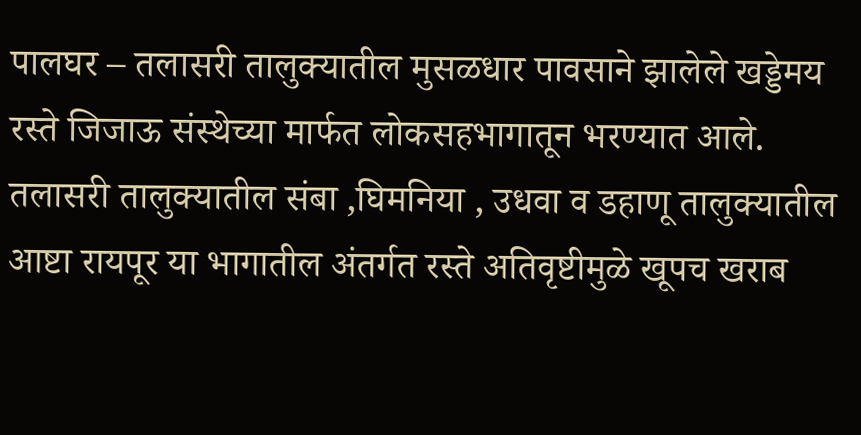पालघर – तलासरी तालुक्यातील मुसळधार पावसाने झालेले खड्डेमय रस्ते जिजाऊ संस्थेच्या मार्फत लोकसहभागातून भरण्यात आले.
तलासरी तालुक्यातील संबा ,घिमनिया , उधवा व डहाणू तालुक्यातील आष्टा रायपूर या भागातील अंतर्गत रस्ते अतिवृष्टीमुळे खूपच खराब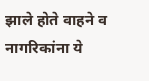झाले होते वाहने व नागरिकांना ये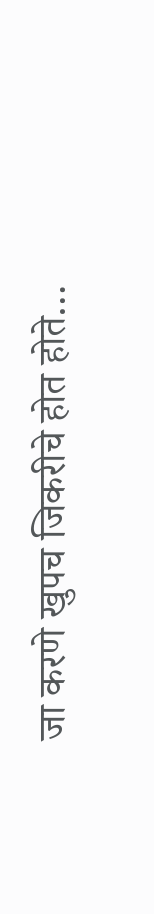जा करणे खुपच जिकरीचे होत होते…